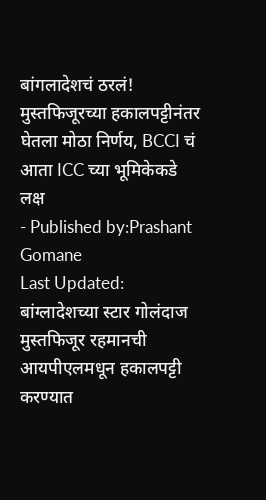बांगलादेशचं ठरलं! मुस्तफिजूरच्या हकालपट्टीनंतर घेतला मोठा निर्णय, BCCI चं आता ICC च्या भूमिकेकडे लक्ष
- Published by:Prashant Gomane
Last Updated:
बांग्लादेशच्या स्टार गोलंदाज मुस्तफिजूर रहमानची आयपीएलमधून हकालपट्टी करण्यात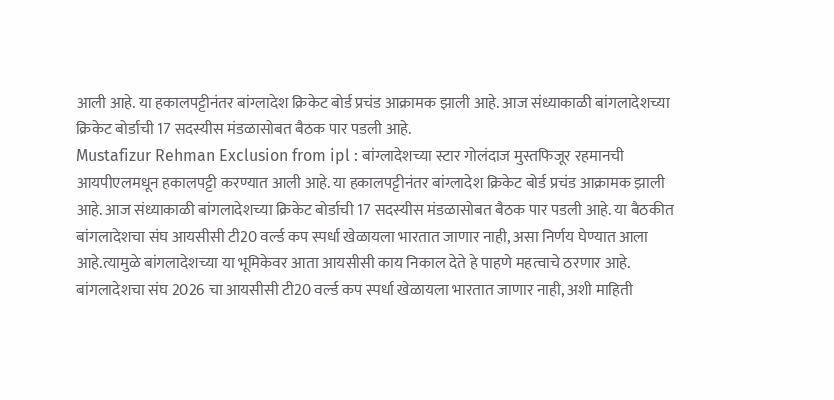आली आहे. या हकालपट्टीनंतर बांग्लादेश क्रिकेट बोर्ड प्रचंड आक्रामक झाली आहे. आज संध्याकाळी बांगलादेशच्या क्रिकेट बोर्डाची 17 सदस्यीस मंडळासोबत बैठक पार पडली आहे.
Mustafizur Rehman Exclusion from ipl : बांग्लादेशच्या स्टार गोलंदाज मुस्तफिजूर रहमानची आयपीएलमधून हकालपट्टी करण्यात आली आहे. या हकालपट्टीनंतर बांग्लादेश क्रिकेट बोर्ड प्रचंड आक्रामक झाली आहे. आज संध्याकाळी बांगलादेशच्या क्रिकेट बोर्डाची 17 सदस्यीस मंडळासोबत बैठक पार पडली आहे. या बैठकीत बांगलादेशचा संघ आयसीसी टी20 वर्ल्ड कप स्पर्धा खेळायला भारतात जाणार नाही, असा निर्णय घेण्यात आला आहे.त्यामुळे बांगलादेशच्या या भूमिकेवर आता आयसीसी काय निकाल देते हे पाहणे महत्वाचे ठरणार आहे.
बांगलादेशचा संघ 2026 चा आयसीसी टी20 वर्ल्ड कप स्पर्धा खेळायला भारतात जाणार नाही, अशी माहिती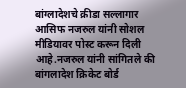बांग्लादेशचे क्रीडा सल्लागार आसिफ नजरुल यांनी सोशल मीडियावर पोस्ट करून दिली आहे.नजरुल यांनी सांगितले की बांगलादेश क्रिकेट बोर्ड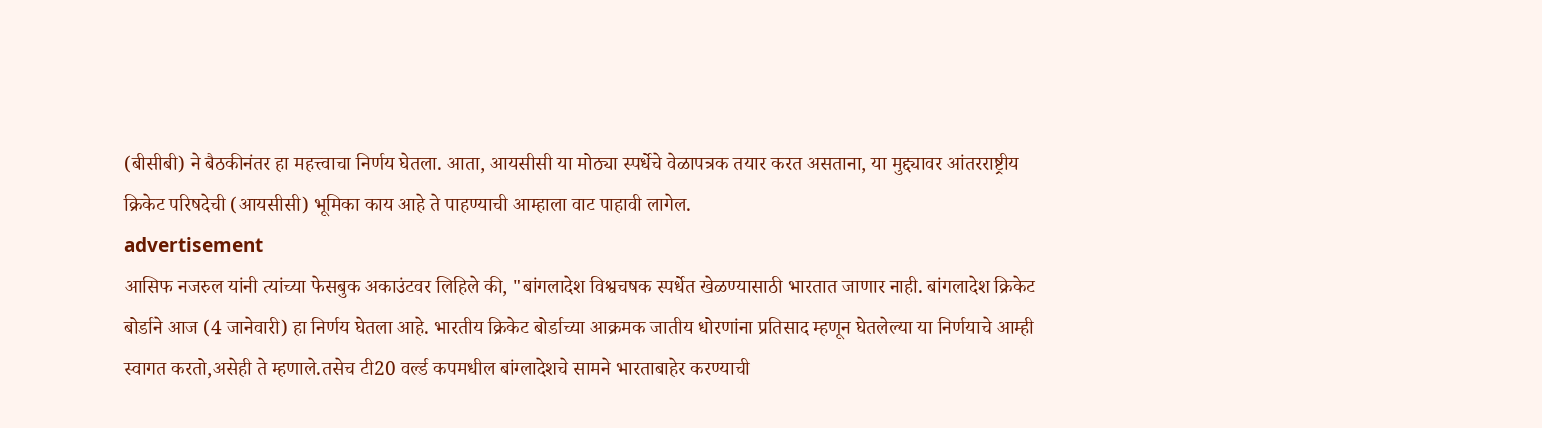(बीसीबी) ने बैठकीनंतर हा महत्त्वाचा निर्णय घेतला. आता, आयसीसी या मोठ्या स्पर्धेचे वेळापत्रक तयार करत असताना, या मुद्द्यावर आंतरराष्ट्रीय क्रिकेट परिषदेची (आयसीसी) भूमिका काय आहे ते पाहण्याची आम्हाला वाट पाहावी लागेल.
advertisement
आसिफ नजरुल यांनी त्यांच्या फेसबुक अकाउंटवर लिहिले की, "बांगलादेश विश्वचषक स्पर्धेत खेळण्यासाठी भारतात जाणार नाही. बांगलादेश क्रिकेट बोर्डाने आज (4 जानेवारी) हा निर्णय घेतला आहे. भारतीय क्रिकेट बोर्डाच्या आक्रमक जातीय धोरणांना प्रतिसाद म्हणून घेतलेल्या या निर्णयाचे आम्ही स्वागत करतो,असेही ते म्हणाले.तसेच टी20 वर्ल्ड कपमधील बांग्लादेशचे सामने भारताबाहेर करण्याची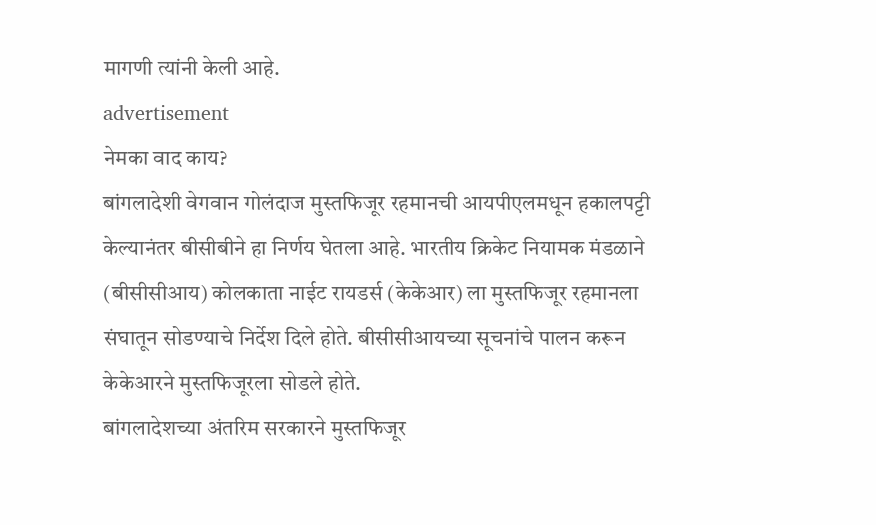मागणी त्यांनी केली आहे.
advertisement
नेमका वाद काय?
बांगलादेशी वेगवान गोलंदाज मुस्तफिजूर रहमानची आयपीएलमधून हकालपट्टी केल्यानंतर बीसीबीने हा निर्णय घेतला आहे. भारतीय क्रिकेट नियामक मंडळाने (बीसीसीआय) कोलकाता नाईट रायडर्स (केकेआर) ला मुस्तफिजूर रहमानला संघातून सोडण्याचे निर्देश दिले होते. बीसीसीआयच्या सूचनांचे पालन करून केकेआरने मुस्तफिजूरला सोडले होते.
बांगलादेशच्या अंतरिम सरकारने मुस्तफिजूर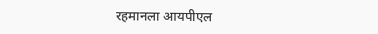रहमानला आयपीएल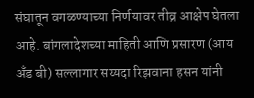संघातून वगळण्याच्या निर्णयावर तीव्र आक्षेप घेतला आहे. बांगलादेशच्या माहिती आणि प्रसारण (आय अँड बी) सल्लागार सय्यदा रिझवाना हसन यांनी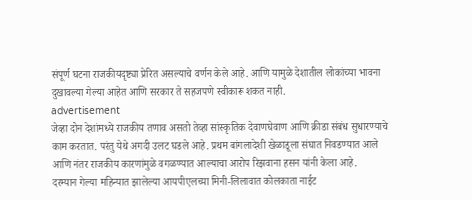संपूर्ण घटना राजकीयदृष्ट्या प्रेरित असल्याचे वर्णन केले आहे. आणि यामुळे देशातील लोकांच्या भावना दुखावल्या गेल्या आहेत आणि सरकार ते सहजपणे स्वीकारू शकत नाही.
advertisement
जेव्हा दोन देशांमध्ये राजकीय तणाव असतो तेव्हा सांस्कृतिक देवाणघेवाण आणि क्रीडा संबंध सुधारण्याचे काम करतात. परंतु येथे अगदी उलट घडले आहे. प्रथम बांगलादेशी खेळाडूला संघात निवडण्यात आले आणि नंतर राजकीय कारणांमुळे वगळण्यात आल्याचा आरोप रिझवाना हसन यांनी केला आहे.
दरम्यान गेल्या महिन्यात झालेल्या आयपीएलच्या मिनी-लिलावात कोलकाता नाईट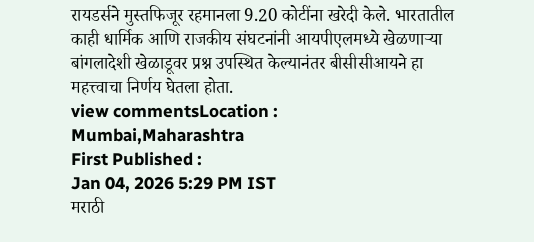रायडर्सने मुस्तफिजूर रहमानला 9.20 कोटींना खरेदी केले. भारतातील काही धार्मिक आणि राजकीय संघटनांनी आयपीएलमध्ये खेळणाऱ्या बांगलादेशी खेळाडूवर प्रश्न उपस्थित केल्यानंतर बीसीसीआयने हा महत्त्वाचा निर्णय घेतला होता.
view commentsLocation :
Mumbai,Maharashtra
First Published :
Jan 04, 2026 5:29 PM IST
मराठी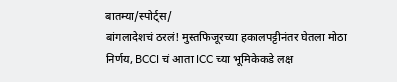बातम्या/स्पोर्ट्स/
बांगलादेशचं ठरलं! मुस्तफिजूरच्या हकालपट्टीनंतर घेतला मोठा निर्णय, BCCI चं आता ICC च्या भूमिकेकडे लक्ष